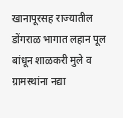खानापूरसह राज्यातील डोंगराळ भागात लहान पूल बांधून शाळकरी मुले व ग्रामस्थांना नद्या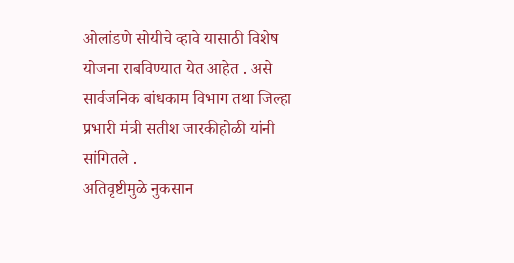ओलांडणे सोयीचे व्हावे यासाठी विशेष योजना राबविण्यात येत आहेत . असे सार्वजनिक बांधकाम विभाग तथा जिल्हा प्रभारी मंत्री सतीश जारकीहोळी यांनी सांगितले .
अतिवृष्टीमुळे नुकसान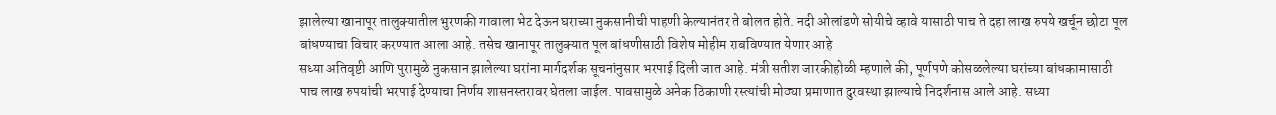झालेल्या खानापूर तालुक्यातील भुरणकी गावाला भेट देऊन घराच्या नुकसानीची पाहणी केल्यानंतर ते बोलत होते. नदी ओलांडणे सोयीचे व्हावे यासाठी पाच ते दहा लाख रुपये खर्चून छोटा पूल बांधण्याचा विचार करण्यात आला आहे. तसेच खानापूर तालुक्यात पूल बांधणीसाठी विशेष मोहीम राबविण्यात येणार आहे
सध्या अतिवृष्टी आणि पुरामुळे नुकसान झालेल्या घरांना मार्गदर्शक सूचनांनुसार भरपाई दिली जात आहे. मंत्री सतीश जारकीहोळी म्हणाले की, पूर्णपणे कोसळलेल्या घरांच्या बांधकामासाठी पाच लाख रुपयांची भरपाई देण्याचा निर्णय शासनस्तरावर घेतला जाईल. पावसामुळे अनेक ठिकाणी रस्त्यांची मोठ्या प्रमाणात दुरवस्था झाल्याचे निदर्शनास आले आहे. सध्या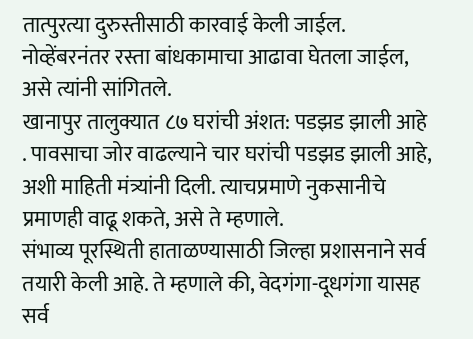तात्पुरत्या दुरुस्तीसाठी कारवाई केली जाईल. नोव्हेंबरनंतर रस्ता बांधकामाचा आढावा घेतला जाईल, असे त्यांनी सांगितले.
खानापुर तालुक्यात ८७ घरांची अंशत: पडझड झाली आहे . पावसाचा जोर वाढल्याने चार घरांची पडझड झाली आहे, अशी माहिती मंत्र्यांनी दिली. त्याचप्रमाणे नुकसानीचे प्रमाणही वाढू शकते, असे ते म्हणाले.
संभाव्य पूरस्थिती हाताळण्यासाठी जिल्हा प्रशासनाने सर्व तयारी केली आहे. ते म्हणाले की, वेदगंगा-दूधगंगा यासह सर्व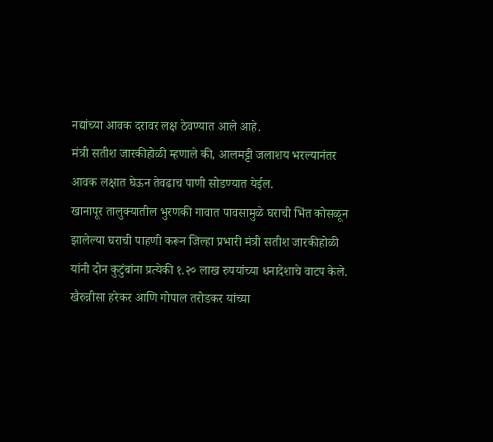नद्यांच्या आवक दरावर लक्ष ठेवण्यात आले आहे.
मंत्री सतीश जारकीहोळी म्हणाले की, आलमट्टी जलाशय भरल्यानंतर आवक लक्षात घेऊन तेवढाच पाणी सोडण्यात येईल.
खानापूर तालुक्यातील भुरणकी गावात पावसामुळे घराची भिंत कोसळून झालेल्या घराची पाहणी करून जिल्हा प्रभारी मंत्री सतीश जारकीहोळी यांनी दोन कुटुंबांना प्रत्येकी १.२० लाख रुपयांच्या धनादेशाचे वाटप केले.
खैरुन्नीसा हरेकर आणि गोपाल तरोडकर यांच्या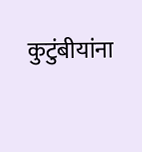कुटुंबीयांना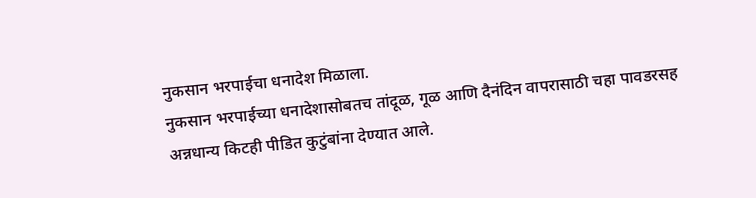नुकसान भरपाईचा धनादेश मिळाला.
नुकसान भरपाईच्या धनादेशासोबतच तांदूळ, गूळ आणि दैनंदिन वापरासाठी चहा पावडरसह अन्नधान्य किटही पीडित कुटुंबांना देण्यात आले.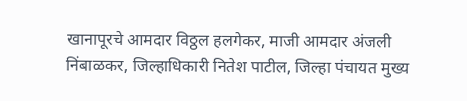खानापूरचे आमदार विठ्ठल हलगेकर, माजी आमदार अंजली निंबाळकर, जिल्हाधिकारी नितेश पाटील, जिल्हा पंचायत मुख्य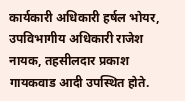कार्यकारी अधिकारी हर्षल भोयर, उपविभागीय अधिकारी राजेश नायक, तहसीलदार प्रकाश गायकवाड आदी उपस्थित होते.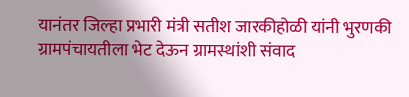यानंतर जिल्हा प्रभारी मंत्री सतीश जारकीहोळी यांनी भुरणकी ग्रामपंचायतीला भेट देऊन ग्रामस्थांशी संवाद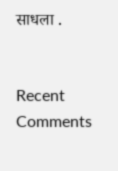साधला .


Recent Comments